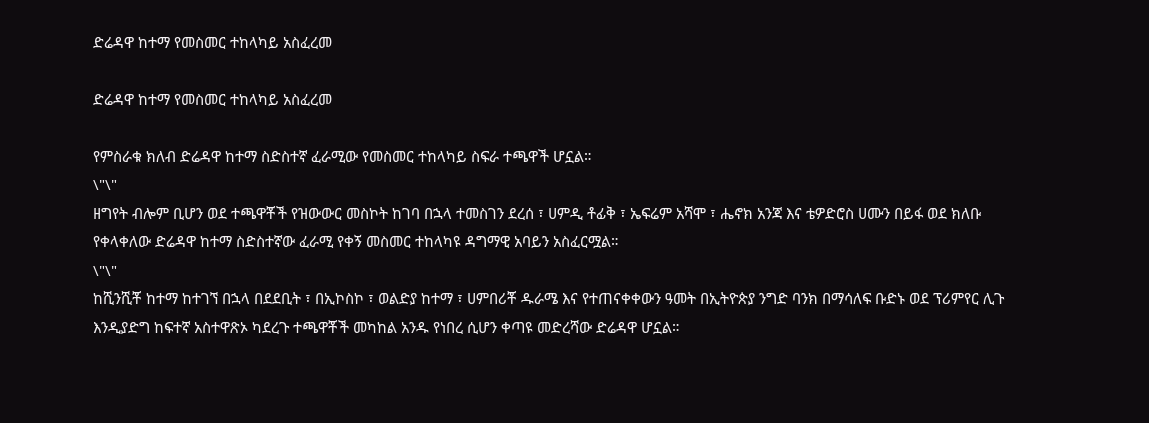ድሬዳዋ ከተማ የመስመር ተከላካይ አስፈረመ

ድሬዳዋ ከተማ የመስመር ተከላካይ አስፈረመ

የምስራቁ ክለብ ድሬዳዋ ከተማ ስድስተኛ ፈራሚው የመስመር ተከላካይ ስፍራ ተጫዋች ሆኗል።
\"\"
ዘግየት ብሎም ቢሆን ወደ ተጫዋቾች የዝውውር መስኮት ከገባ በኋላ ተመስገን ደረሰ ፣ ሀምዲ ቶፊቅ ፣ ኤፍሬም አሻሞ ፣ ሔኖክ አንጃ እና ቴዎድሮስ ሀሙን በይፋ ወደ ክለቡ የቀላቀለው ድሬዳዋ ከተማ ስድስተኛው ፈራሚ የቀኝ መስመር ተከላካዩ ዳግማዊ አባይን አስፈርሟል።
\"\"
ከሺንሺቾ ከተማ ከተገኘ በኋላ በደደቢት ፣ በኢኮስኮ ፣ ወልድያ ከተማ ፣ ሀምበሪቾ ዱራሜ እና የተጠናቀቀውን ዓመት በኢትዮጵያ ንግድ ባንክ በማሳለፍ ቡድኑ ወደ ፕሪምየር ሊጉ እንዲያድግ ከፍተኛ አስተዋጽኦ ካደረጉ ተጫዋቾች መካከል አንዱ የነበረ ሲሆን ቀጣዩ መድረሻው ድሬዳዋ ሆኗል።